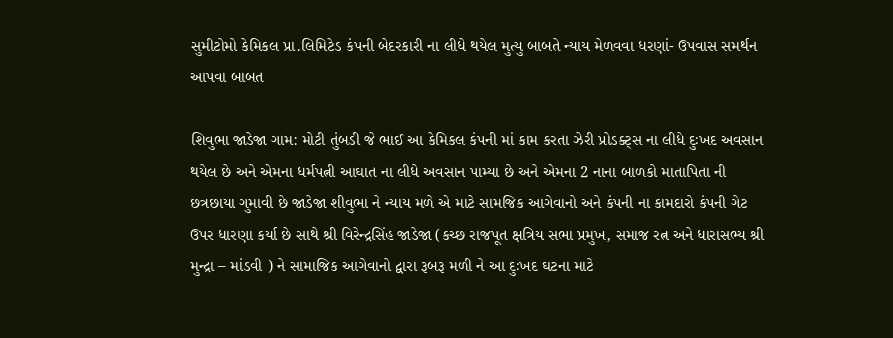સુમીટોમો કેમિકલ પ્રા.લિમિટેડ કંપની બેદરકારી ના લીધે થયેલ મુત્યુ બાબતે ન્યાય મેળવવા ધરણાં- ઉપવાસ સમર્થન આપવા બાબત

શિવુભા જાડેજા ગામ: મોટી તુંબડી જે ભાઈ આ કેમિકલ કંપની માં કામ કરતા ઝેરી પ્રોડક્ટ્સ ના લીધે દુઃખદ અવસાન થયેલ છે અને એમના ધર્મપત્ની આઘાત ના લીધે અવસાન પામ્યા છે અને એમના 2 નાના બાળકો માતાપિતા ની છત્રછાયા ગુમાવી છે જાડેજા શીવુભા ને ન્યાય મળે એ માટે સામજિક આગેવાનો અને કંપની ના કામદારો કંપની ગેટ ઉપર ધારણા કર્યા છે સાથે શ્રી વિરેન્દ્રસિંહ જાડેજા (કચ્છ રાજપૂત ક્ષત્રિય સભા પ્રમુખ, સમાજ રત્ન અને ધારાસભ્ય શ્રી મુન્દ્રા – માંડવી ) ને સામાજિક આગેવાનો દ્વારા રૂબરૂ મળી ને આ દુઃખદ ઘટના માટે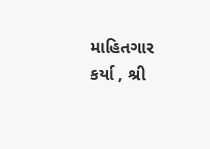માહિતગાર કર્યા , શ્રી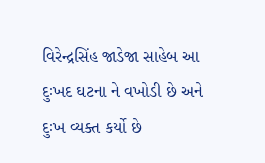વિરેન્દ્રસિંહ જાડેજા સાહેબ આ દુઃખદ ઘટના ને વખોડી છે અને દુઃખ વ્યક્ત કર્યો છે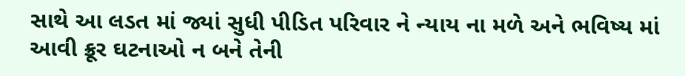સાથે આ લડત માં જ્યાં સુધી પીડિત પરિવાર ને ન્યાય ના મળે અને ભવિષ્ય માં આવી ક્રૂર ઘટનાઓ ન બને તેની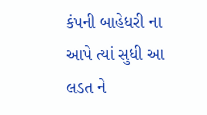કંપની બાહેધરી ના આપે ત્યાં સુધી આ લડત ને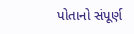પોતાનો સંપૂર્ણ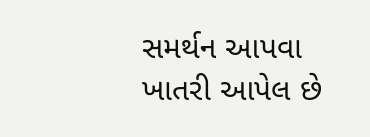સમર્થન આપવા ખાતરી આપેલ છે